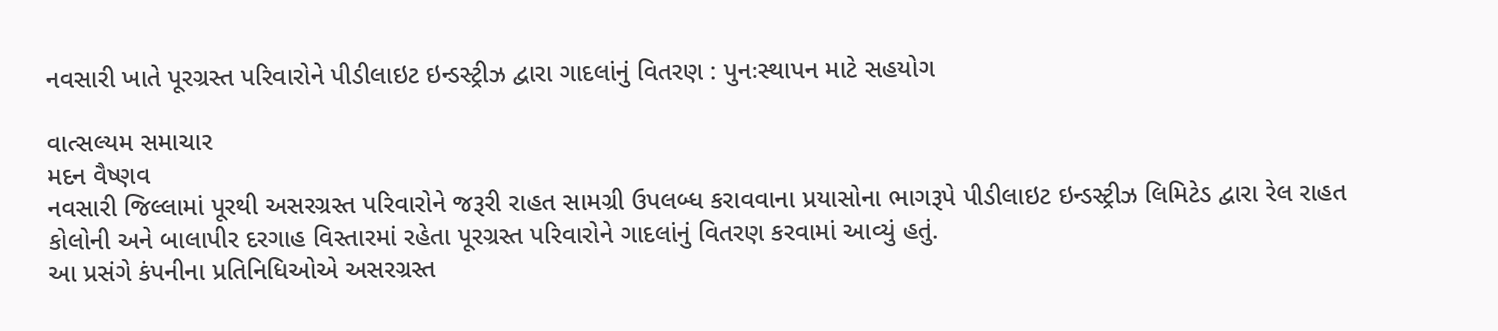નવસારી ખાતે પૂરગ્રસ્ત પરિવારોને પીડીલાઇટ ઇન્ડસ્ટ્રીઝ દ્વારા ગાદલાંનું વિતરણ : પુનઃસ્થાપન માટે સહયોગ

વાત્સલ્યમ સમાચાર
મદન વૈષ્ણવ
નવસારી જિલ્લામાં પૂરથી અસરગ્રસ્ત પરિવારોને જરૂરી રાહત સામગ્રી ઉપલબ્ધ કરાવવાના પ્રયાસોના ભાગરૂપે પીડીલાઇટ ઇન્ડસ્ટ્રીઝ લિમિટેડ દ્વારા રેલ રાહત કોલોની અને બાલાપીર દરગાહ વિસ્તારમાં રહેતા પૂરગ્રસ્ત પરિવારોને ગાદલાંનું વિતરણ કરવામાં આવ્યું હતું.
આ પ્રસંગે કંપનીના પ્રતિનિધિઓએ અસરગ્રસ્ત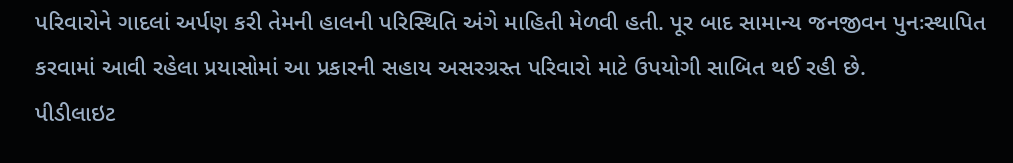પરિવારોને ગાદલાં અર્પણ કરી તેમની હાલની પરિસ્થિતિ અંગે માહિતી મેળવી હતી. પૂર બાદ સામાન્ય જનજીવન પુનઃસ્થાપિત કરવામાં આવી રહેલા પ્રયાસોમાં આ પ્રકારની સહાય અસરગ્રસ્ત પરિવારો માટે ઉપયોગી સાબિત થઈ રહી છે.
પીડીલાઇટ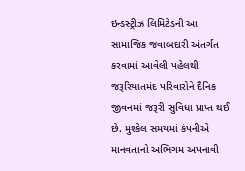ઇન્ડસ્ટ્રીઝ લિમિટેડની આ સામાજિક જવાબદારી અંતર્ગત કરવામાં આવેલી પહેલથી જરૂરિયાતમંદ પરિવારોને દૈનિક જીવનમાં જરૂરી સુવિધા પ્રાપ્ત થઈ છે. મુશ્કેલ સમયમાં કંપનીએ માનવતાનો અભિગમ અપનાવી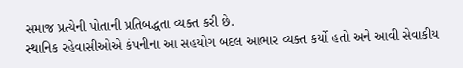સમાજ પ્રત્યેની પોતાની પ્રતિબદ્ધતા વ્યક્ત કરી છે.
સ્થાનિક રહેવાસીઓએ કંપનીના આ સહયોગ બદલ આભાર વ્યક્ત કર્યો હતો અને આવી સેવાકીય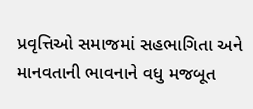પ્રવૃત્તિઓ સમાજમાં સહભાગિતા અને માનવતાની ભાવનાને વધુ મજબૂત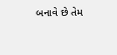બનાવે છે તેમ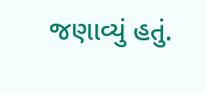જણાવ્યું હતું.